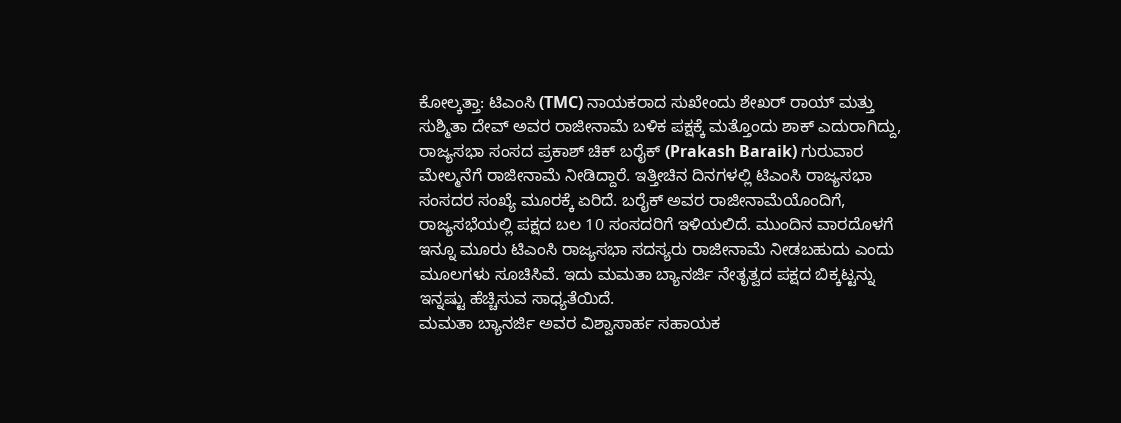ಕೋಲ್ಕತ್ತಾ: ಟಿಎಂಸಿ (TMC) ನಾಯಕರಾದ ಸುಖೇಂದು ಶೇಖರ್ ರಾಯ್ ಮತ್ತು ಸುಶ್ಮಿತಾ ದೇವ್ ಅವರ ರಾಜೀನಾಮೆ ಬಳಿಕ ಪಕ್ಷಕ್ಕೆ ಮತ್ತೊಂದು ಶಾಕ್ ಎದುರಾಗಿದ್ದು, ರಾಜ್ಯಸಭಾ ಸಂಸದ ಪ್ರಕಾಶ್ ಚಿಕ್ ಬರೈಕ್ (Prakash Baraik) ಗುರುವಾರ ಮೇಲ್ಮನೆಗೆ ರಾಜೀನಾಮೆ ನೀಡಿದ್ದಾರೆ. ಇತ್ತೀಚಿನ ದಿನಗಳಲ್ಲಿ ಟಿಎಂಸಿ ರಾಜ್ಯಸಭಾ ಸಂಸದರ ಸಂಖ್ಯೆ ಮೂರಕ್ಕೆ ಏರಿದೆ. ಬರೈಕ್ ಅವರ ರಾಜೀನಾಮೆಯೊಂದಿಗೆ, ರಾಜ್ಯಸಭೆಯಲ್ಲಿ ಪಕ್ಷದ ಬಲ 10 ಸಂಸದರಿಗೆ ಇಳಿಯಲಿದೆ. ಮುಂದಿನ ವಾರದೊಳಗೆ ಇನ್ನೂ ಮೂರು ಟಿಎಂಸಿ ರಾಜ್ಯಸಭಾ ಸದಸ್ಯರು ರಾಜೀನಾಮೆ ನೀಡಬಹುದು ಎಂದು ಮೂಲಗಳು ಸೂಚಿಸಿವೆ. ಇದು ಮಮತಾ ಬ್ಯಾನರ್ಜಿ ನೇತೃತ್ವದ ಪಕ್ಷದ ಬಿಕ್ಕಟ್ಟನ್ನು ಇನ್ನಷ್ಟು ಹೆಚ್ಚಿಸುವ ಸಾಧ್ಯತೆಯಿದೆ.
ಮಮತಾ ಬ್ಯಾನರ್ಜಿ ಅವರ ವಿಶ್ವಾಸಾರ್ಹ ಸಹಾಯಕ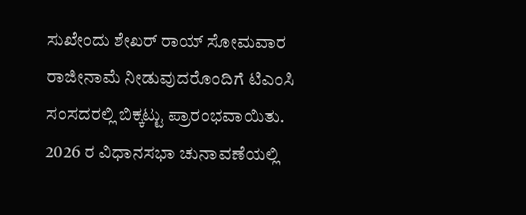ಸುಖೇಂದು ಶೇಖರ್ ರಾಯ್ ಸೋಮವಾರ ರಾಜೀನಾಮೆ ನೀಡುವುದರೊಂದಿಗೆ ಟಿಎಂಸಿ ಸಂಸದರಲ್ಲಿ ಬಿಕ್ಕಟ್ಟು ಪ್ರಾರಂಭವಾಯಿತು. 2026 ರ ವಿಧಾನಸಭಾ ಚುನಾವಣೆಯಲ್ಲಿ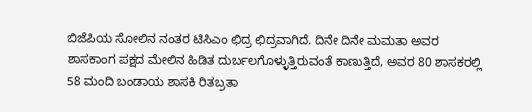ಬಿಜೆಪಿಯ ಸೋಲಿನ ನಂತರ ಟಿಸಿಎಂ ಛಿದ್ರ ಛಿದ್ರವಾಗಿದೆ. ದಿನೇ ದಿನೇ ಮಮತಾ ಅವರ ಶಾಸಕಾಂಗ ಪಕ್ಷದ ಮೇಲಿನ ಹಿಡಿತ ದುರ್ಬಲಗೊಳ್ಳುತ್ತಿರುವಂತೆ ಕಾಣುತ್ತಿದೆ, ಅವರ 80 ಶಾಸಕರಲ್ಲಿ 58 ಮಂದಿ ಬಂಡಾಯ ಶಾಸಕಿ ರಿತಬ್ರತಾ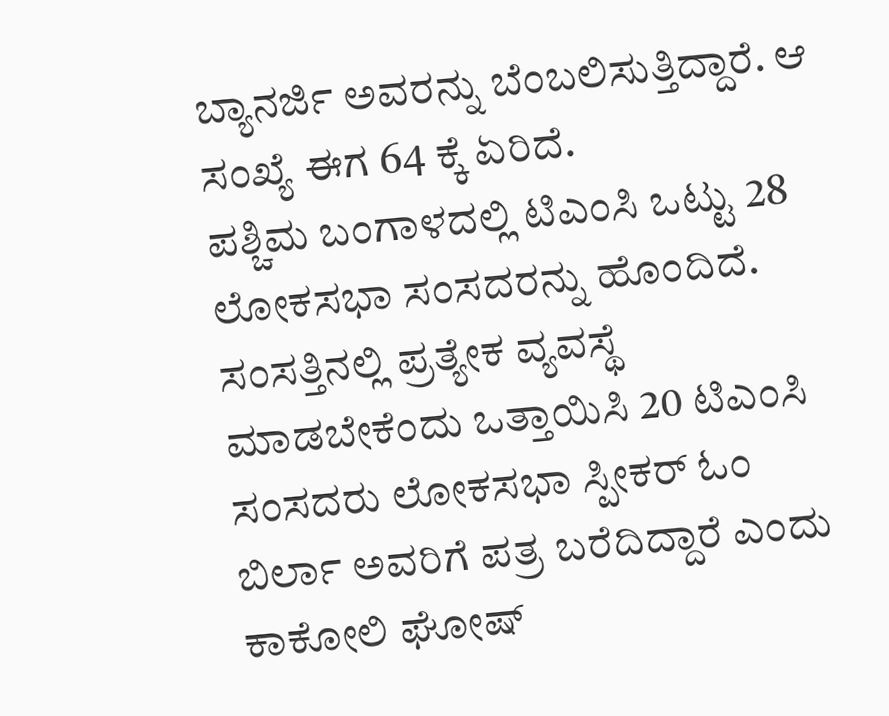ಬ್ಯಾನರ್ಜಿ ಅವರನ್ನು ಬೆಂಬಲಿಸುತ್ತಿದ್ದಾರೆ. ಆ ಸಂಖ್ಯೆ ಈಗ 64 ಕ್ಕೆ ಏರಿದೆ.
ಪಶ್ಚಿಮ ಬಂಗಾಳದಲ್ಲಿ ಟಿಎಂಸಿ ಒಟ್ಟು 28 ಲೋಕಸಭಾ ಸಂಸದರನ್ನು ಹೊಂದಿದೆ. ಸಂಸತ್ತಿನಲ್ಲಿ ಪ್ರತ್ಯೇಕ ವ್ಯವಸ್ಥೆ ಮಾಡಬೇಕೆಂದು ಒತ್ತಾಯಿಸಿ 20 ಟಿಎಂಸಿ ಸಂಸದರು ಲೋಕಸಭಾ ಸ್ಪೀಕರ್ ಓಂ ಬಿರ್ಲಾ ಅವರಿಗೆ ಪತ್ರ ಬರೆದಿದ್ದಾರೆ ಎಂದು ಕಾಕೋಲಿ ಘೋಷ್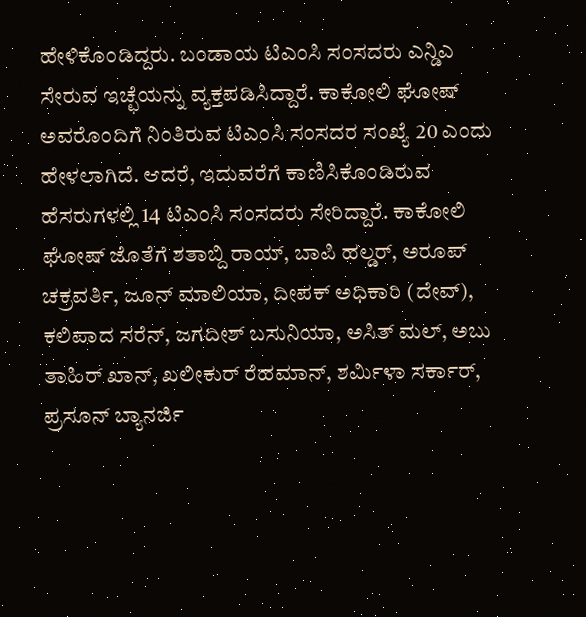ಹೇಳಿಕೊಂಡಿದ್ದರು. ಬಂಡಾಯ ಟಿಎಂಸಿ ಸಂಸದರು ಎನ್ಡಿಎ ಸೇರುವ ಇಚ್ಛೆಯನ್ನು ವ್ಯಕ್ತಪಡಿಸಿದ್ದಾರೆ. ಕಾಕೋಲಿ ಘೋಷ್ ಅವರೊಂದಿಗೆ ನಿಂತಿರುವ ಟಿಎಂಸಿ ಸಂಸದರ ಸಂಖ್ಯೆ 20 ಎಂದು ಹೇಳಲಾಗಿದೆ. ಆದರೆ, ಇದುವರೆಗೆ ಕಾಣಿಸಿಕೊಂಡಿರುವ ಹೆಸರುಗಳಲ್ಲಿ 14 ಟಿಎಂಸಿ ಸಂಸದರು ಸೇರಿದ್ದಾರೆ. ಕಾಕೋಲಿ ಘೋಷ್ ಜೊತೆಗೆ ಶತಾಬ್ದಿ ರಾಯ್, ಬಾಪಿ ಹಲ್ಡರ್, ಅರೂಪ್ ಚಕ್ರವರ್ತಿ, ಜೂನ್ ಮಾಲಿಯಾ, ದೀಪಕ್ ಅಧಿಕಾರಿ (ದೇವ್), ಕಲಿಪಾದ ಸರೆನ್, ಜಗದೀಶ್ ಬಸುನಿಯಾ, ಅಸಿತ್ ಮಲ್, ಅಬು ತಾಹಿರ್ ಖಾನ್, ಖಲೀಕುರ್ ರೆಹಮಾನ್, ಶರ್ಮಿಳಾ ಸರ್ಕಾರ್, ಪ್ರಸೂನ್ ಬ್ಯಾನರ್ಜಿ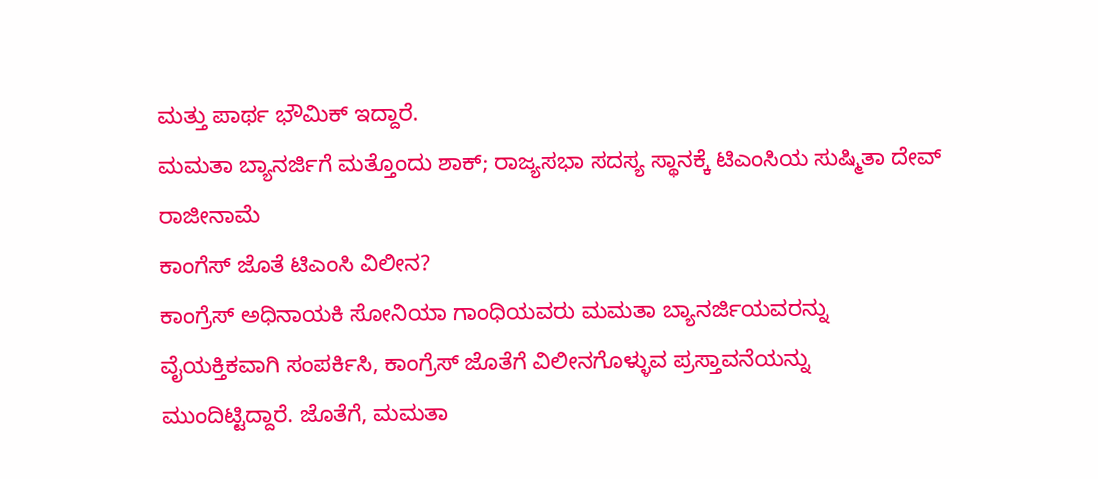ಮತ್ತು ಪಾರ್ಥ ಭೌಮಿಕ್ ಇದ್ದಾರೆ.
ಮಮತಾ ಬ್ಯಾನರ್ಜಿಗೆ ಮತ್ತೊಂದು ಶಾಕ್; ರಾಜ್ಯಸಭಾ ಸದಸ್ಯ ಸ್ಥಾನಕ್ಕೆ ಟಿಎಂಸಿಯ ಸುಷ್ಮಿತಾ ದೇವ್ ರಾಜೀನಾಮೆ
ಕಾಂಗೆಸ್ ಜೊತೆ ಟಿಎಂಸಿ ವಿಲೀನ?
ಕಾಂಗ್ರೆಸ್ ಅಧಿನಾಯಕಿ ಸೋನಿಯಾ ಗಾಂಧಿಯವರು ಮಮತಾ ಬ್ಯಾನರ್ಜಿಯವರನ್ನು ವೈಯಕ್ತಿಕವಾಗಿ ಸಂಪರ್ಕಿಸಿ, ಕಾಂಗ್ರೆಸ್ ಜೊತೆಗೆ ವಿಲೀನಗೊಳ್ಳುವ ಪ್ರಸ್ತಾವನೆಯನ್ನು ಮುಂದಿಟ್ಟಿದ್ದಾರೆ. ಜೊತೆಗೆ, ಮಮತಾ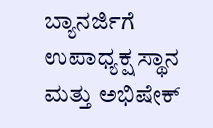ಬ್ಯಾನರ್ಜಿಗೆ ಉಪಾಧ್ಯಕ್ಷ ಸ್ಥಾನ ಮತ್ತು ಅಭಿಷೇಕ್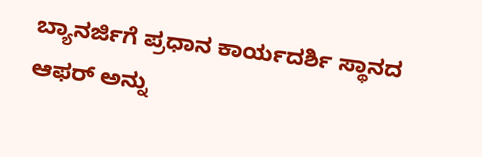ಬ್ಯಾನರ್ಜಿಗೆ ಪ್ರಧಾನ ಕಾರ್ಯದರ್ಶಿ ಸ್ಥಾನದ ಆಫರ್ ಅನ್ನು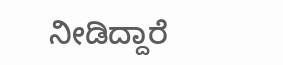ನೀಡಿದ್ದಾರೆ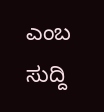ಎಂಬ ಸುದ್ದಿ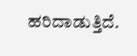ಹರಿದಾಡುತ್ತಿದೆ.